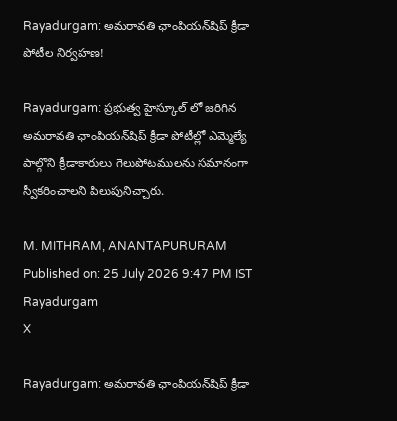Rayadurgam: అమరావతి ఛాంపియన్‌షిప్ క్రీడా పోటీల నిర్వహణ!

Rayadurgam: ప్రభుత్వ హైస్కూల్ లో జరిగిన అమరావతి ఛాంపియన్‌షిప్ క్రీడా పోటీల్లో ఎమ్మెల్యే పాల్గొని క్రీడాకారులు గెలుపోటములను సమానంగా స్వీకరించాలని పిలుపునిచ్చారు.

M. MITHRAM, ANANTAPURURAM
Published on: 25 July 2026 9:47 PM IST
Rayadurgam
X

Rayadurgam: అమరావతి ఛాంపియన్‌షిప్ క్రీడా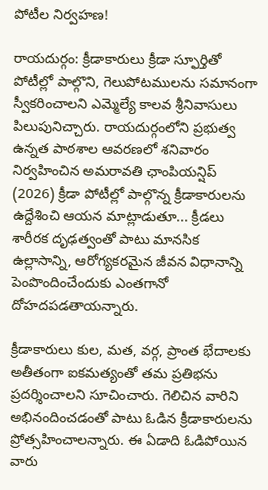పోటీల నిర్వహణ!

రాయదుర్గం: క్రీడాకారులు క్రీడా స్ఫూర్తితో పోటీల్లో పాల్గొని, గెలుపోటములను సమానంగా స్వీకరించాలని ఎమ్మెల్యే కాలవ శ్రీనివాసులు పిలుపునిచ్చారు. రాయదుర్గంలోని ప్రభుత్వ ఉన్నత పాఠశాల ఆవరణలో శనివారం నిర్వహించిన అమరావతి ఛాంపియన్షిప్ (2026) క్రీడా పోటీల్లో పాల్గొన్న క్రీడాకారులను ఉద్దేశించి ఆయన మాట్లాడుతూ... క్రీడలు శారీరక దృఢత్వంతో పాటు మానసిక ఉల్లాసాన్ని, ఆరోగ్యకరమైన జీవన విధానాన్ని పెంపొందించేందుకు ఎంతగానో దోహదపడతాయన్నారు.

క్రీడాకారులు కుల, మత, వర్గ, ప్రాంత భేదాలకు అతీతంగా ఐకమత్యంతో తమ ప్రతిభను ప్రదర్శించాలని సూచించారు. గెలిచిన వారిని అభినందించడంతో పాటు ఓడిన క్రీడాకారులను ప్రోత్సహించాలన్నారు. ఈ ఏడాది ఓడిపోయిన వారు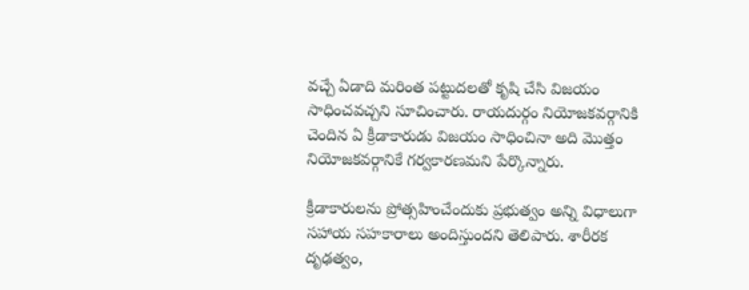వచ్చే ఏడాది మరింత పట్టుదలతో కృషి చేసి విజయం సాధించవచ్చని సూచించారు. రాయదుర్గం నియోజకవర్గానికి చెందిన ఏ క్రీడాకారుడు విజయం సాధించినా అది మొత్తం నియోజకవర్గానికే గర్వకారణమని పేర్కొన్నారు.

క్రీడాకారులను ప్రోత్సహించేందుకు ప్రభుత్వం అన్ని విధాలుగా సహాయ సహకారాలు అందిస్తుందని తెలిపారు. శారీరక దృఢత్వం,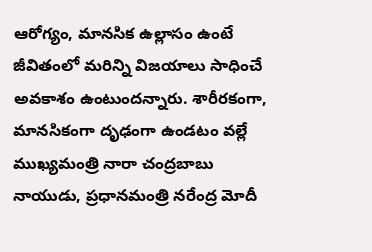ఆరోగ్యం, మానసిక ఉల్లాసం ఉంటే జీవితంలో మరిన్ని విజయాలు సాధించే అవకాశం ఉంటుందన్నారు. శారీరకంగా, మానసికంగా దృఢంగా ఉండటం వల్లే ముఖ్యమంత్రి నారా చంద్రబాబు నాయుడు, ప్రధానమంత్రి నరేంద్ర మోదీ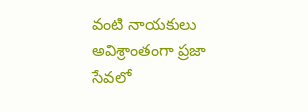వంటి నాయకులు అవిశ్రాంతంగా ప్రజా సేవలో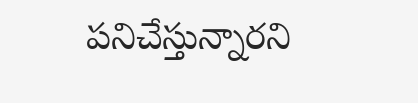పనిచేస్తున్నారని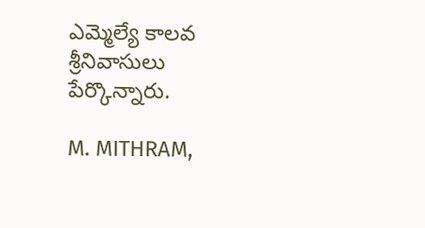ఎమ్మెల్యే కాలవ శ్రీనివాసులు పేర్కొన్నారు.

M. MITHRAM,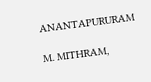ANANTAPURURAM

M. MITHRAM,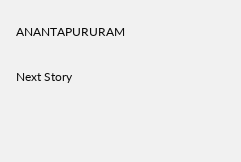ANANTAPURURAM

Next Story